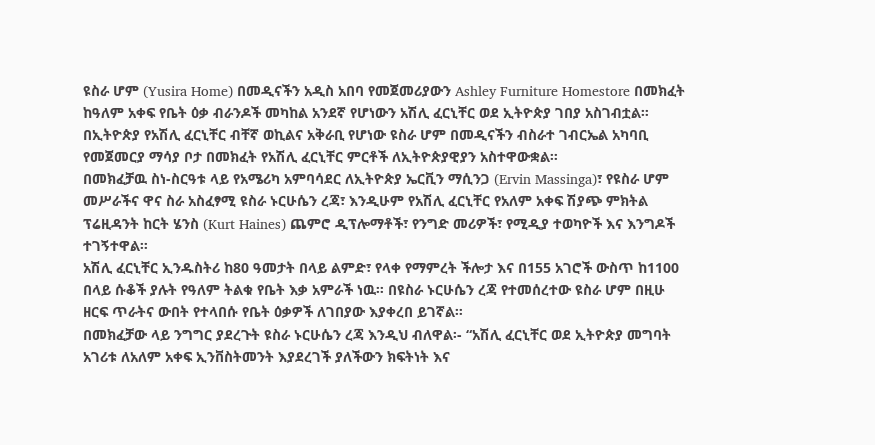ዩስራ ሆም (Yusira Home) በመዲናችን አዲስ አበባ የመጀመሪያውን Ashley Furniture Homestore በመክፈት ከዓለም አቀፍ የቤት ዕቃ ብራንዶች መካከል አንደኛ የሆነውን አሽሊ ፈርኒቸር ወደ ኢትዮጵያ ገበያ አስገብቷል።
በኢትዮጵያ የአሽሊ ፈርኒቸር ብቸኛ ወኪልና አቅራቢ የሆነው ዩስራ ሆም በመዲናችን ብስራተ ገብርኤል አካባቢ የመጀመርያ ማሳያ ቦታ በመክፈት የአሽሊ ፈርኒቸር ምርቶች ለኢትዮጵያዊያን አስተዋውቋል።
በመክፈቻዉ ስነ-ስርዓቱ ላይ የአሜሪካ አምባሳደር ለኢትዮጵያ ኤርቪን ማሲንጋ (Ervin Massinga)፣ የዩስራ ሆም መሥራችና ዋና ስራ አስፈፃሚ ዩስራ ኑርሁሴን ረጃ፣ እንዲሁም የአሽሊ ፈርኒቸር የአለም አቀፍ ሽያጭ ምክትል ፕሬዚዳንት ከርት ሄንስ (Kurt Haines) ጨምሮ ዲፕሎማቶች፣ የንግድ መሪዎች፣ የሚዲያ ተወካዮች እና እንግዶች ተገኝተዋል።
አሽሊ ፈርኒቸር ኢንዱስትሪ ከ80 ዓመታት በላይ ልምድ፣ የላቀ የማምረት ችሎታ እና በ155 አገሮች ውስጥ ከ1100 በላይ ሱቆች ያሉት የዓለም ትልቁ የቤት እቃ አምራች ነዉ። በዩስራ ኑርሁሴን ረጃ የተመሰረተው ዩስራ ሆም በዚሁ ዘርፍ ጥራትና ውበት የተላበሱ የቤት ዕቃዎች ለገበያው እያቀረበ ይገኛል።
በመክፈቻው ላይ ንግግር ያደረጉት ዩስራ ኑርሁሴን ረጃ እንዲህ ብለዋል፡- “አሽሊ ፈርኒቸር ወደ ኢትዮጵያ መግባት አገሪቱ ለአለም አቀፍ ኢንቨስትመንት እያደረገች ያለችውን ክፍትነት እና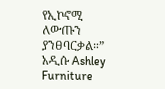የኢኮኖሚ ለውጡን ያንፀባርቃል።”
አዲሱ Ashley Furniture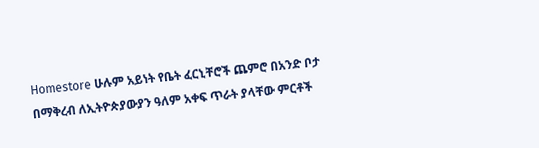Homestore ሁሉም አይነት የቤት ፈርኒቸሮች ጨምሮ በአንድ ቦታ በማቅረብ ለኢትዮጵያውያን ዓለም አቀፍ ጥራት ያላቸው ምርቶች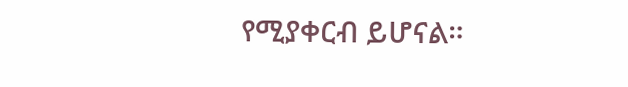የሚያቀርብ ይሆናል።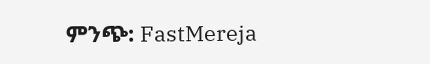ምንጭ: FastMereja